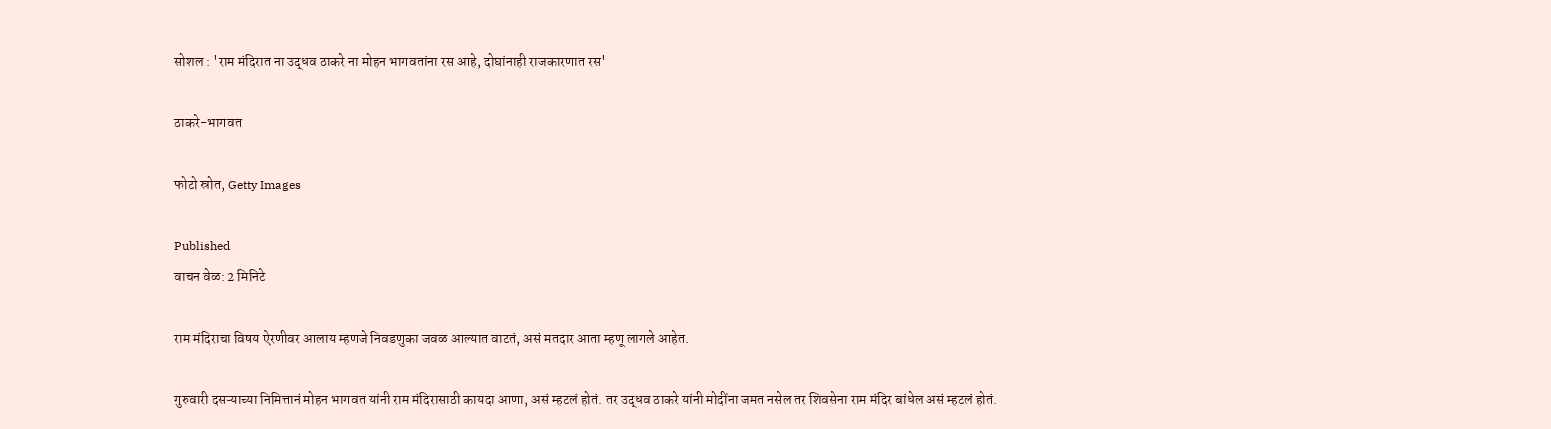सोशल : 'राम मंदिरात ना उद्धव ठाकरे ना मोहन भागवतांना रस आहे, दोघांनाही राजकारणात रस'

ठाकरे-भागवत

फोटो स्रोत, Getty Images

Published
वाचन वेळ: 2 मिनिटे

राम मंदिराचा विषय ऐरणीवर आलाय म्हणजे निवडणुका जवळ आल्यात वाटतं, असं मतदार आता म्हणू लागले आहेत.

गुरुवारी दसऱ्याच्या निमित्तानं मोहन भागवत यांनी राम मंदिरासाठी कायदा आणा, असं म्हटलं होतं. तर उद्धव ठाकरे यांनी मोदींना जमत नसेल तर शिवसेना राम मंदिर बांधेल असं म्हटलं होतं.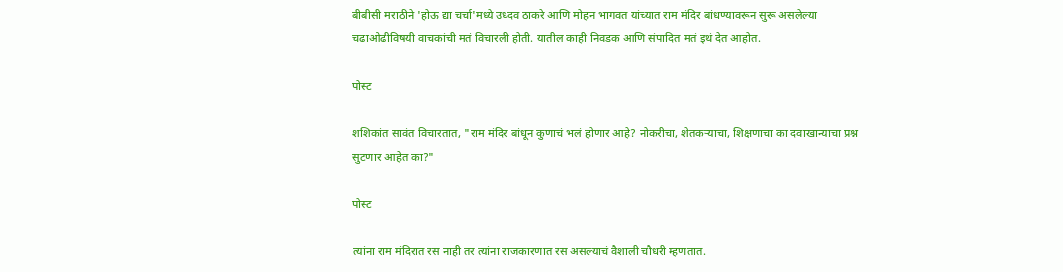बीबीसी मराठीने 'होऊ द्या चर्चा'मध्ये उध्दव ठाकरे आणि मोहन भागवत यांच्यात राम मंदिर बांधण्यावरून सुरू असलेल्या चढाओढीविषयी वाचकांची मतं विचारली होती. यातील काही निवडक आणि संपादित मतं इथं देत आहोत.

पोस्ट

शशिकांत सावंत विचारतात, "राम मंदिर बांधून कुणाचं भलं होणार आहे? नोकरीचा, शेतकऱ्याचा, शिक्षणाचा का दवाखान्याचा प्रश्न सुटणार आहेत का?"

पोस्ट

त्यांना राम मंदिरात रस नाही तर त्यांना राजकारणात रस असल्याचं वैशाली चौधरी म्हणतात.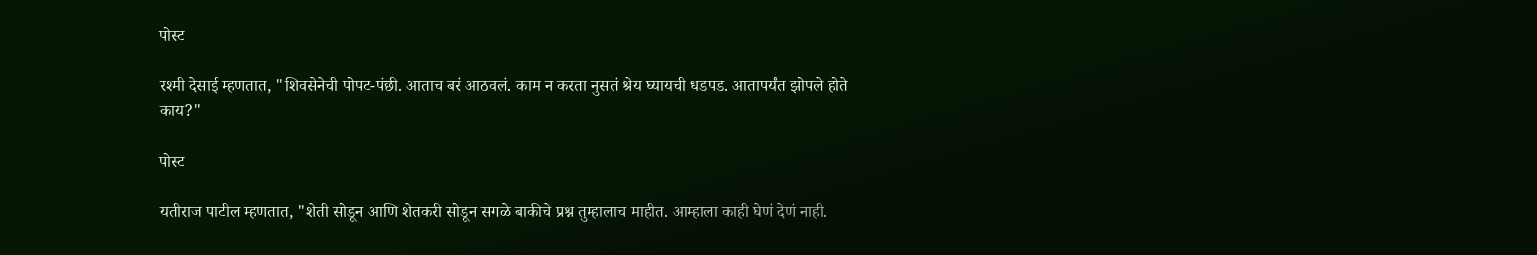पोस्ट

रश्मी देसाई म्हणतात, "शिवसेनेची पोपट-पंछी. आताच बरं आठवलं. काम न करता नुसतं श्रेय घ्यायची धडपड. आतापर्यंत झोपले होते काय?"

पोस्ट

यतीराज पाटील म्हणतात, "शेती सोडून आणि शेतकरी सोडून सगळे बाकीचे प्रश्न तुम्हालाच माहीत. आम्हाला काही घेणं देणं नाही.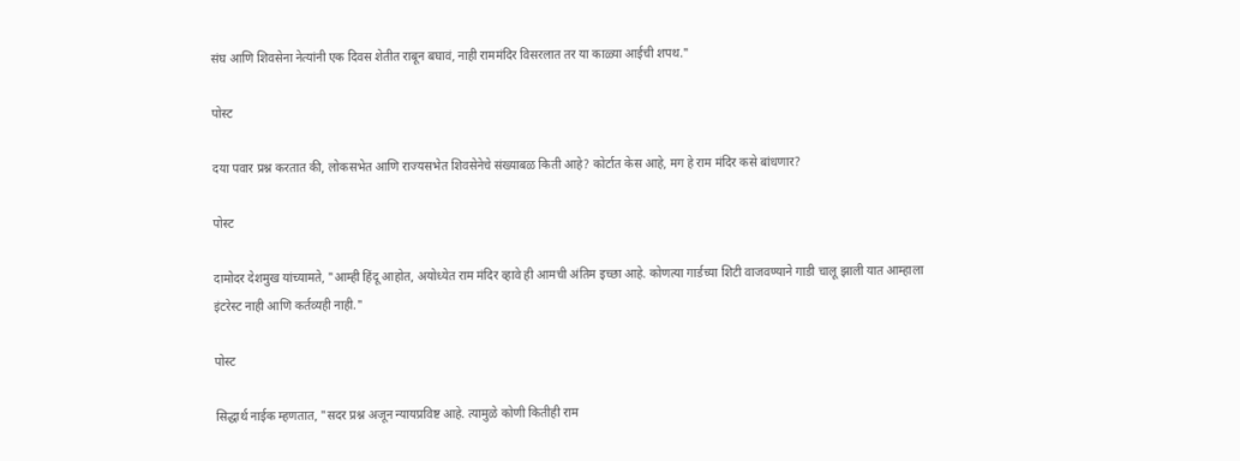संघ आणि शिवसेना नेत्यांनी एक दिवस शेतीत राबून बघावं, नाही राममंदिर विसरलात तर या काळ्या आईची शपथ."

पोस्ट

दया पवार प्रश्न करतात की, लोकसभेत आणि राज्यसभेत शिवसेनेचे संख्याबळ किती आहे? कोर्टात केस आहे, मग हे राम मंदिर कसे बांधणार?

पोस्ट

दामोदर देशमुख यांच्यामते, "आम्ही हिंदू आहोत, अयोध्येत राम मंदिर व्हावे ही आमची अंतिम इच्छा आहे. कोणत्या गार्डच्या शिटी वाजवण्याने गाडी चालू झाली यात आम्हाला इंटरेस्ट नाही आणि कर्तव्यही नाही."

पोस्ट

सिद्धार्थ नाईक म्हणतात, "सदर प्रश्न अजून न्यायप्रविष्ट आहे. त्यामुळे कोणी कितीही राम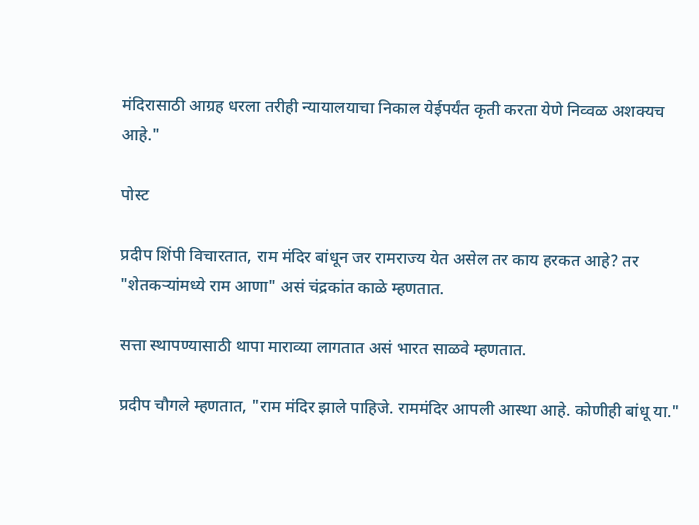मंदिरासाठी आग्रह धरला तरीही न्यायालयाचा निकाल येईपर्यंत कृती करता येणे निव्वळ अशक्यच आहे."

पोस्ट

प्रदीप शिंपी विचारतात, राम मंदिर बांधून जर रामराज्य येत असेल तर काय हरकत आहे? तर "शेतकऱ्यांमध्ये राम आणा" असं चंद्रकांत काळे म्हणतात.

सत्ता स्थापण्यासाठी थापा माराव्या लागतात असं भारत साळवे म्हणतात.

प्रदीप चौगले म्हणतात, "राम मंदिर झाले पाहिजे. राममंदिर आपली आस्था आहे. कोणीही बांधू या."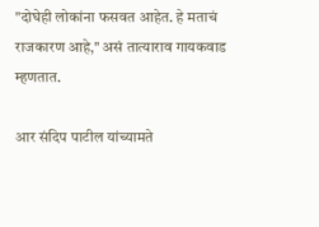"दोघेही लोकांना फसवत आहेत. हे मताचं राजकारण आहे," असं तात्याराव गायकवाड म्हणतात.

आर संदिप पाटील यांच्यामते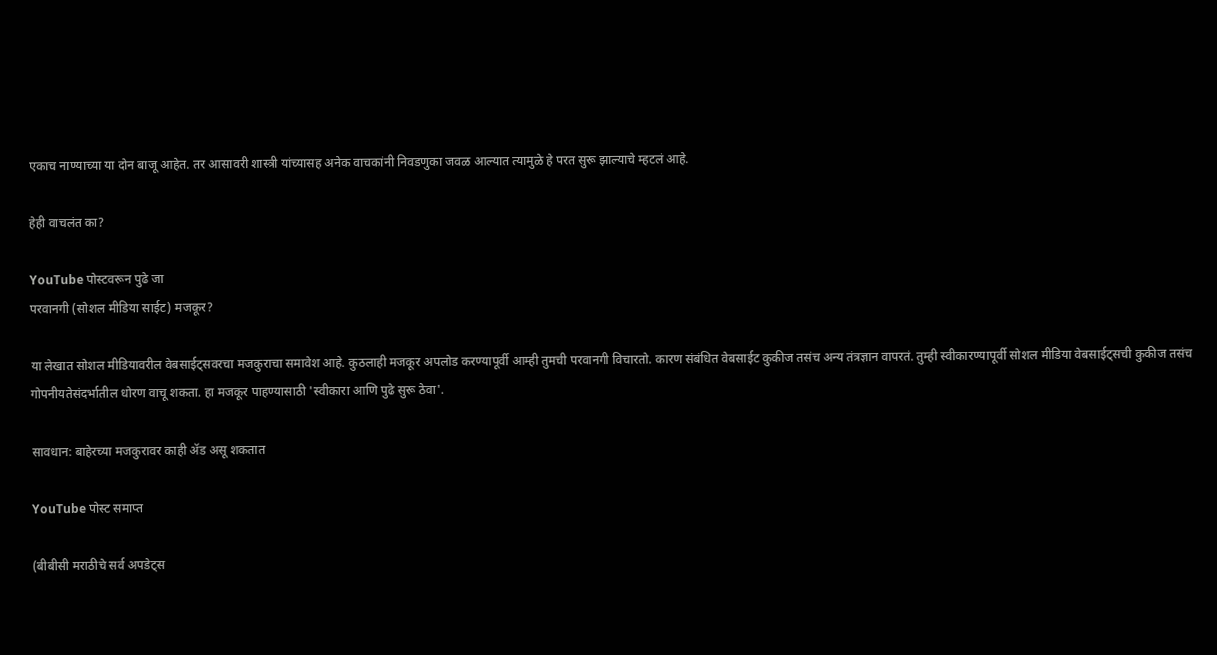एकाच नाण्याच्या या दोन बाजू आहेत. तर आसावरी शास्त्री यांच्यासह अनेक वाचकांनी निवडणुका जवळ आल्यात त्यामुळे हे परत सुरू झाल्याचे म्हटलं आहे.

हेही वाचलंत का?

YouTube पोस्टवरून पुढे जा
परवानगी (सोशल मीडिया साईट) मजकूर?

या लेखात सोशल मीडियावरील वेबसाईट्सवरचा मजकुराचा समावेश आहे. कुठलाही मजकूर अपलोड करण्यापूर्वी आम्ही तुमची परवानगी विचारतो. कारण संबंधित वेबसाईट कुकीज तसंच अन्य तंत्रज्ञान वापरतं. तुम्ही स्वीकारण्यापूर्वी सोशल मीडिया वेबसाईट्सची कुकीज तसंच गोपनीयतेसंदर्भातील धोरण वाचू शकता. हा मजकूर पाहण्यासाठी 'स्वीकारा आणि पुढे सुरू ठेवा'.

सावधान: बाहेरच्या मजकुरावर काही ॲड असू शकतात

YouTube पोस्ट समाप्त

(बीबीसी मराठीचे सर्व अपडेट्स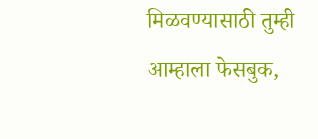मिळवण्यासाठी तुम्ही आम्हाला फेसबुक,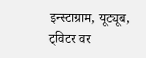इन्स्टाग्राम, यूट्यूब, ट्विटर वर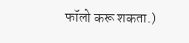फॉलो करू शकता.)